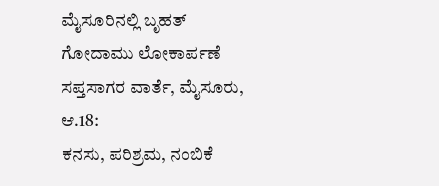ಮೈಸೂರಿನಲ್ಲಿ ಬೃಹತ್ ಗೋದಾಮು ಲೋಕಾರ್ಪಣೆ
ಸಪ್ತಸಾಗರ ವಾರ್ತೆ, ಮೈಸೂರು, ಆ.18:
ಕನಸು, ಪರಿಶ್ರಮ, ನಂಬಿಕೆ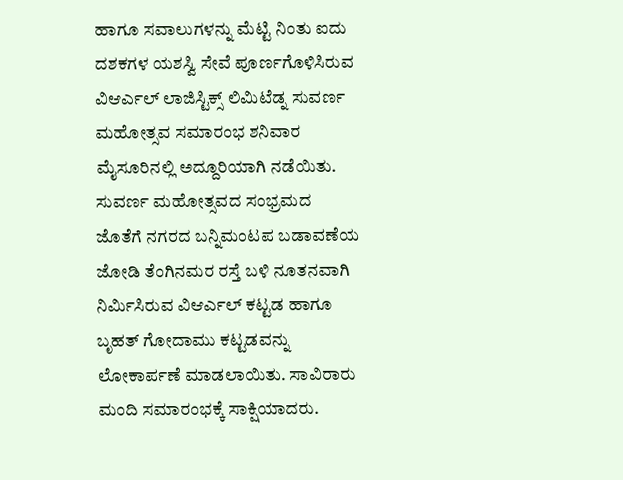ಹಾಗೂ ಸವಾಲುಗಳನ್ನು ಮೆಟ್ಟಿ ನಿಂತು ಐದು ದಶಕಗಳ ಯಶಸ್ವಿ ಸೇವೆ ಪೂರ್ಣಗೊಳಿಸಿರುವ ವಿಆರ್ಎಲ್ ಲಾಜಿಸ್ಟಿಕ್ಸ್ ಲಿಮಿಟೆಡ್ನ ಸುವರ್ಣ ಮಹೋತ್ಸವ ಸಮಾರಂಭ ಶನಿವಾರ ಮೈಸೂರಿನಲ್ಲಿ ಅದ್ದೂರಿಯಾಗಿ ನಡೆಯಿತು.
ಸುವರ್ಣ ಮಹೋತ್ಸವದ ಸಂಭ್ರಮದ ಜೊತೆಗೆ ನಗರದ ಬನ್ನಿಮಂಟಪ ಬಡಾವಣೆಯ ಜೋಡಿ ತೆಂಗಿನಮರ ರಸ್ತೆ ಬಳಿ ನೂತನವಾಗಿ ನಿರ್ಮಿಸಿರುವ ವಿಆರ್ಎಲ್ ಕಟ್ಟಡ ಹಾಗೂ ಬೃಹತ್ ಗೋದಾಮು ಕಟ್ಟಡವನ್ನು ಲೋಕಾರ್ಪಣೆ ಮಾಡಲಾಯಿತು. ಸಾವಿರಾರು ಮಂದಿ ಸಮಾರಂಭಕ್ಕೆ ಸಾಕ್ಷಿಯಾದರು.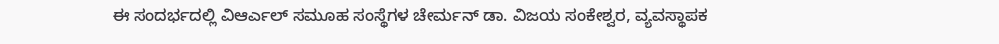ಈ ಸಂದರ್ಭದಲ್ಲಿ ವಿಆರ್ಎಲ್ ಸಮೂಹ ಸಂಸ್ಥೆಗಳ ಚೇರ್ಮನ್ ಡಾ. ವಿಜಯ ಸಂಕೇಶ್ವರ, ವ್ಯವಸ್ಥಾಪಕ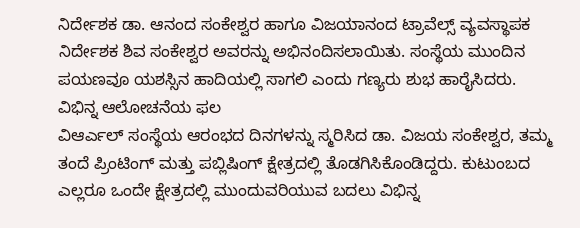ನಿರ್ದೇಶಕ ಡಾ. ಆನಂದ ಸಂಕೇಶ್ವರ ಹಾಗೂ ವಿಜಯಾನಂದ ಟ್ರಾವೆಲ್ಸ್ ವ್ಯವಸ್ಥಾಪಕ ನಿರ್ದೇಶಕ ಶಿವ ಸಂಕೇಶ್ವರ ಅವರನ್ನು ಅಭಿನಂದಿಸಲಾಯಿತು. ಸಂಸ್ಥೆಯ ಮುಂದಿನ ಪಯಣವೂ ಯಶಸ್ಸಿನ ಹಾದಿಯಲ್ಲಿ ಸಾಗಲಿ ಎಂದು ಗಣ್ಯರು ಶುಭ ಹಾರೈಸಿದರು.
ವಿಭಿನ್ನ ಆಲೋಚನೆಯ ಫಲ
ವಿಆರ್ಎಲ್ ಸಂಸ್ಥೆಯ ಆರಂಭದ ದಿನಗಳನ್ನು ಸ್ಮರಿಸಿದ ಡಾ. ವಿಜಯ ಸಂಕೇಶ್ವರ, ತಮ್ಮ ತಂದೆ ಪ್ರಿಂಟಿಂಗ್ ಮತ್ತು ಪಬ್ಲಿಷಿಂಗ್ ಕ್ಷೇತ್ರದಲ್ಲಿ ತೊಡಗಿಸಿಕೊಂಡಿದ್ದರು. ಕುಟುಂಬದ ಎಲ್ಲರೂ ಒಂದೇ ಕ್ಷೇತ್ರದಲ್ಲಿ ಮುಂದುವರಿಯುವ ಬದಲು ವಿಭಿನ್ನ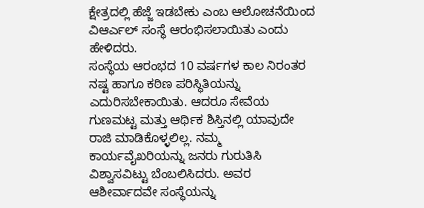ಕ್ಷೇತ್ರದಲ್ಲಿ ಹೆಜ್ಜೆ ಇಡಬೇಕು ಎಂಬ ಆಲೋಚನೆಯಿಂದ ವಿಆರ್ಎಲ್ ಸಂಸ್ಥೆ ಆರಂಭಿಸಲಾಯಿತು ಎಂದು ಹೇಳಿದರು.
ಸಂಸ್ಥೆಯ ಆರಂಭದ 10 ವರ್ಷಗಳ ಕಾಲ ನಿರಂತರ ನಷ್ಟ ಹಾಗೂ ಕಠಿಣ ಪರಿಸ್ಥಿತಿಯನ್ನು ಎದುರಿಸಬೇಕಾಯಿತು. ಆದರೂ ಸೇವೆಯ ಗುಣಮಟ್ಟ ಮತ್ತು ಆರ್ಥಿಕ ಶಿಸ್ತಿನಲ್ಲಿ ಯಾವುದೇ ರಾಜಿ ಮಾಡಿಕೊಳ್ಳಲಿಲ್ಲ. ನಮ್ಮ ಕಾರ್ಯವೈಖರಿಯನ್ನು ಜನರು ಗುರುತಿಸಿ ವಿಶ್ವಾಸವಿಟ್ಟು ಬೆಂಬಲಿಸಿದರು. ಅವರ ಆಶೀರ್ವಾದವೇ ಸಂಸ್ಥೆಯನ್ನು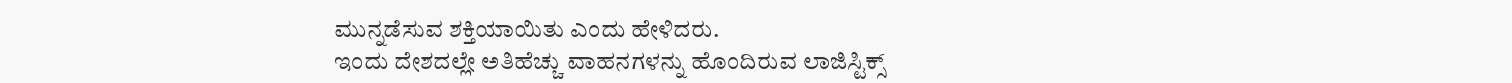ಮುನ್ನಡೆಸುವ ಶಕ್ತಿಯಾಯಿತು ಎಂದು ಹೇಳಿದರು.
ಇಂದು ದೇಶದಲ್ಲೇ ಅತಿಹೆಚ್ಚು ವಾಹನಗಳನ್ನು ಹೊಂದಿರುವ ಲಾಜಿಸ್ಟಿಕ್ಸ್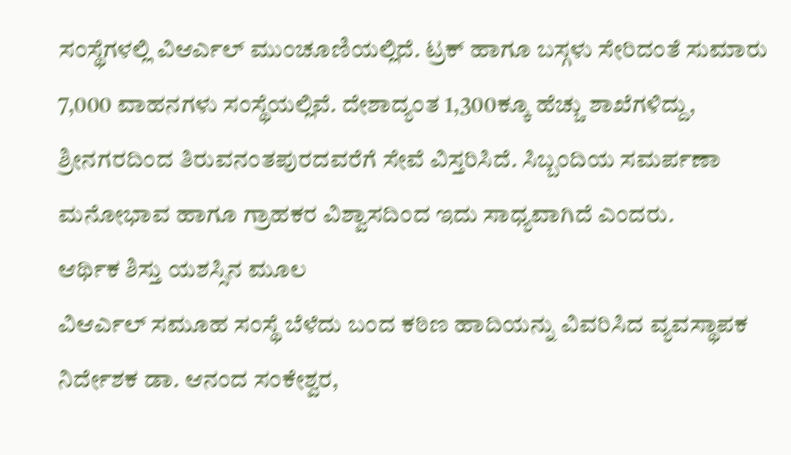ಸಂಸ್ಥೆಗಳಲ್ಲಿ ವಿಆರ್ಎಲ್ ಮುಂಚೂಣಿಯಲ್ಲಿದೆ. ಟ್ರಕ್ ಹಾಗೂ ಬಸ್ಗಳು ಸೇರಿದಂತೆ ಸುಮಾರು 7,000 ವಾಹನಗಳು ಸಂಸ್ಥೆಯಲ್ಲಿವೆ. ದೇಶಾದ್ಯಂತ 1,300ಕ್ಕೂ ಹೆಚ್ಚು ಶಾಖೆಗಳಿದ್ದು, ಶ್ರೀನಗರದಿಂದ ತಿರುವನಂತಪುರದವರೆಗೆ ಸೇವೆ ವಿಸ್ತರಿಸಿದೆ. ಸಿಬ್ಬಂದಿಯ ಸಮರ್ಪಣಾ ಮನೋಭಾವ ಹಾಗೂ ಗ್ರಾಹಕರ ವಿಶ್ವಾಸದಿಂದ ಇದು ಸಾಧ್ಯವಾಗಿದೆ ಎಂದರು.
ಆರ್ಥಿಕ ಶಿಸ್ತು ಯಶಸ್ಸಿನ ಮೂಲ
ವಿಆರ್ಎಲ್ ಸಮೂಹ ಸಂಸ್ಥೆ ಬೆಳೆದು ಬಂದ ಕಠಿಣ ಹಾದಿಯನ್ನು ವಿವರಿಸಿದ ವ್ಯವಸ್ಥಾಪಕ ನಿರ್ದೇಶಕ ಡಾ. ಆನಂದ ಸಂಕೇಶ್ವರ,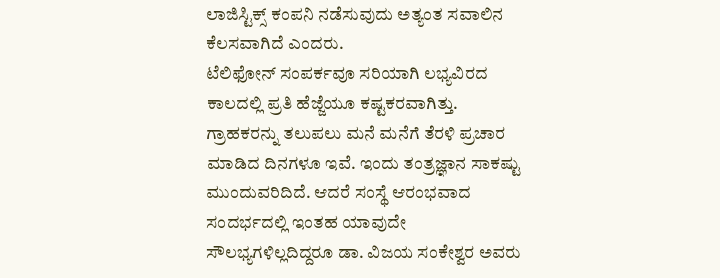ಲಾಜಿಸ್ಟಿಕ್ಸ್ ಕಂಪನಿ ನಡೆಸುವುದು ಅತ್ಯಂತ ಸವಾಲಿನ ಕೆಲಸವಾಗಿದೆ ಎಂದರು.
ಟೆಲಿಫೋನ್ ಸಂಪರ್ಕವೂ ಸರಿಯಾಗಿ ಲಭ್ಯವಿರದ ಕಾಲದಲ್ಲಿ ಪ್ರತಿ ಹೆಜ್ಜೆಯೂ ಕಷ್ಟಕರವಾಗಿತ್ತು. ಗ್ರಾಹಕರನ್ನು ತಲುಪಲು ಮನೆ ಮನೆಗೆ ತೆರಳಿ ಪ್ರಚಾರ ಮಾಡಿದ ದಿನಗಳೂ ಇವೆ. ಇಂದು ತಂತ್ರಜ್ಞಾನ ಸಾಕಷ್ಟು ಮುಂದುವರಿದಿದೆ. ಆದರೆ ಸಂಸ್ಥೆ ಆರಂಭವಾದ ಸಂದರ್ಭದಲ್ಲಿ ಇಂತಹ ಯಾವುದೇ ಸೌಲಭ್ಯಗಳಿಲ್ಲದಿದ್ದರೂ ಡಾ. ವಿಜಯ ಸಂಕೇಶ್ವರ ಅವರು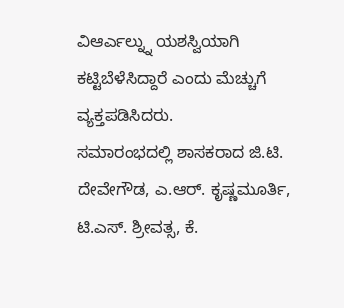ವಿಆರ್ಎಲ್ನ್ನು ಯಶಸ್ವಿಯಾಗಿ ಕಟ್ಟಿಬೆಳೆಸಿದ್ದಾರೆ ಎಂದು ಮೆಚ್ಚುಗೆ ವ್ಯಕ್ತಪಡಿಸಿದರು.
ಸಮಾರಂಭದಲ್ಲಿ ಶಾಸಕರಾದ ಜಿ.ಟಿ. ದೇವೇಗೌಡ, ಎ.ಆರ್. ಕೃಷ್ಣಮೂರ್ತಿ, ಟಿ.ಎಸ್. ಶ್ರೀವತ್ಸ, ಕೆ.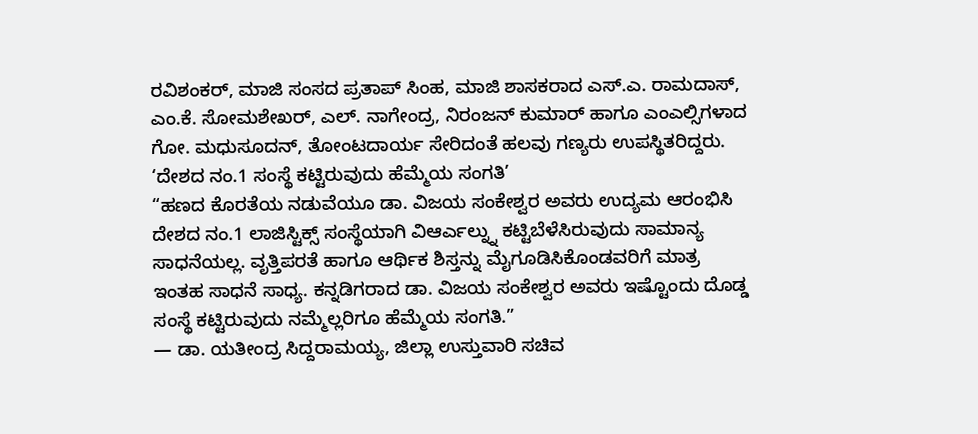ರವಿಶಂಕರ್, ಮಾಜಿ ಸಂಸದ ಪ್ರತಾಪ್ ಸಿಂಹ, ಮಾಜಿ ಶಾಸಕರಾದ ಎಸ್.ಎ. ರಾಮದಾಸ್, ಎಂ.ಕೆ. ಸೋಮಶೇಖರ್, ಎಲ್. ನಾಗೇಂದ್ರ, ನಿರಂಜನ್ ಕುಮಾರ್ ಹಾಗೂ ಎಂಎಲ್ಸಿಗಳಾದ ಗೋ. ಮಧುಸೂದನ್, ತೋಂಟದಾರ್ಯ ಸೇರಿದಂತೆ ಹಲವು ಗಣ್ಯರು ಉಪಸ್ಥಿತರಿದ್ದರು.
‘ದೇಶದ ನಂ.1 ಸಂಸ್ಥೆ ಕಟ್ಟಿರುವುದು ಹೆಮ್ಮೆಯ ಸಂಗತಿ’
“ಹಣದ ಕೊರತೆಯ ನಡುವೆಯೂ ಡಾ. ವಿಜಯ ಸಂಕೇಶ್ವರ ಅವರು ಉದ್ಯಮ ಆರಂಭಿಸಿ ದೇಶದ ನಂ.1 ಲಾಜಿಸ್ಟಿಕ್ಸ್ ಸಂಸ್ಥೆಯಾಗಿ ವಿಆರ್ಎಲ್ನ್ನು ಕಟ್ಟಿಬೆಳೆಸಿರುವುದು ಸಾಮಾನ್ಯ ಸಾಧನೆಯಲ್ಲ. ವೃತ್ತಿಪರತೆ ಹಾಗೂ ಆರ್ಥಿಕ ಶಿಸ್ತನ್ನು ಮೈಗೂಡಿಸಿಕೊಂಡವರಿಗೆ ಮಾತ್ರ ಇಂತಹ ಸಾಧನೆ ಸಾಧ್ಯ. ಕನ್ನಡಿಗರಾದ ಡಾ. ವಿಜಯ ಸಂಕೇಶ್ವರ ಅವರು ಇಷ್ಟೊಂದು ದೊಡ್ಡ ಸಂಸ್ಥೆ ಕಟ್ಟಿರುವುದು ನಮ್ಮೆಲ್ಲರಿಗೂ ಹೆಮ್ಮೆಯ ಸಂಗತಿ.”
— ಡಾ. ಯತೀಂದ್ರ ಸಿದ್ದರಾಮಯ್ಯ, ಜಿಲ್ಲಾ ಉಸ್ತುವಾರಿ ಸಚಿವ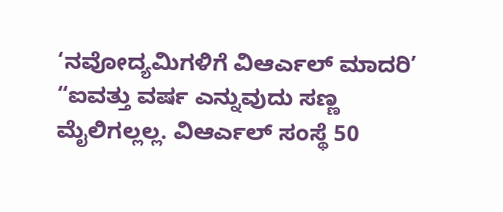‘ನವೋದ್ಯಮಿಗಳಿಗೆ ವಿಆರ್ಎಲ್ ಮಾದರಿ’
“ಐವತ್ತು ವರ್ಷ ಎನ್ನುವುದು ಸಣ್ಣ ಮೈಲಿಗಲ್ಲಲ್ಲ. ವಿಆರ್ಎಲ್ ಸಂಸ್ಥೆ 50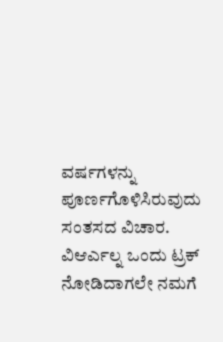ವರ್ಷಗಳನ್ನು ಪೂರ್ಣಗೊಳಿಸಿರುವುದು ಸಂತಸದ ವಿಚಾರ. ವಿಆರ್ಎಲ್ನ ಒಂದು ಟ್ರಕ್ ನೋಡಿದಾಗಲೇ ನಮಗೆ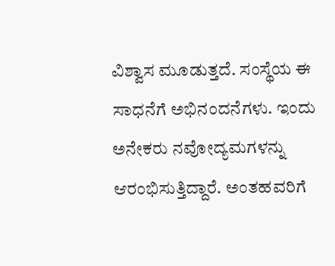ವಿಶ್ವಾಸ ಮೂಡುತ್ತದೆ. ಸಂಸ್ಥೆಯ ಈ ಸಾಧನೆಗೆ ಅಭಿನಂದನೆಗಳು. ಇಂದು ಅನೇಕರು ನವೋದ್ಯಮಗಳನ್ನು ಆರಂಭಿಸುತ್ತಿದ್ದಾರೆ. ಅಂತಹವರಿಗೆ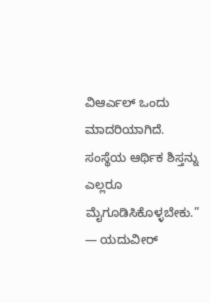ವಿಆರ್ಎಲ್ ಒಂದು ಮಾದರಿಯಾಗಿದೆ. ಸಂಸ್ಥೆಯ ಆರ್ಥಿಕ ಶಿಸ್ತನ್ನು ಎಲ್ಲರೂ ಮೈಗೂಡಿಸಿಕೊಳ್ಳಬೇಕು.”
— ಯದುವೀರ್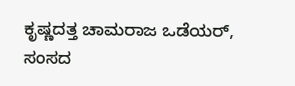ಕೃಷ್ಣದತ್ತ ಚಾಮರಾಜ ಒಡೆಯರ್, ಸಂಸದ